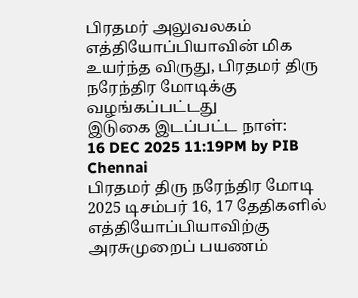பிரதமர் அலுவலகம்
எத்தியோப்பியாவின் மிக உயர்ந்த விருது, பிரதமர் திரு நரேந்திர மோடிக்கு வழங்கப்பட்டது
இடுகை இடப்பட்ட நாள்:
16 DEC 2025 11:19PM by PIB Chennai
பிரதமர் திரு நரேந்திர மோடி 2025 டிசம்பர் 16, 17 தேதிகளில் எத்தியோப்பியாவிற்கு அரசுமுறைப் பயணம்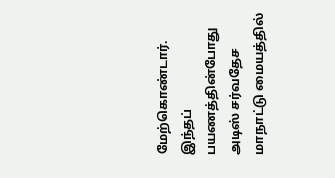மேற்கொண்டார். இந்தப் பயணத்தின்போது அடிஸ் சர்வதேச மாநாட்டு மையத்தில்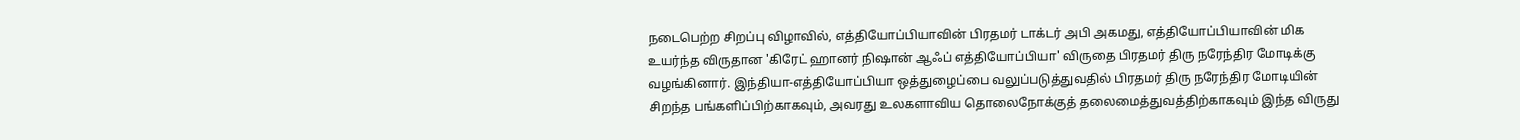நடைபெற்ற சிறப்பு விழாவில், எத்தியோப்பியாவின் பிரதமர் டாக்டர் அபி அகமது, எத்தியோப்பியாவின் மிக உயர்ந்த விருதான 'கிரேட் ஹானர் நிஷான் ஆஃப் எத்தியோப்பியா' விருதை பிரதமர் திரு நரேந்திர மோடிக்கு வழங்கினார். இந்தியா-எத்தியோப்பியா ஒத்துழைப்பை வலுப்படுத்துவதில் பிரதமர் திரு நரேந்திர மோடியின் சிறந்த பங்களிப்பிற்காகவும், அவரது உலகளாவிய தொலைநோக்குத் தலைமைத்துவத்திற்காகவும் இந்த விருது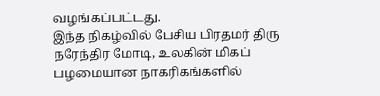வழங்கப்பட்டது.
இந்த நிகழ்வில் பேசிய பிரதமர் திரு நரேந்திர மோடி, உலகின் மிகப் பழமையான நாகரிகங்களில்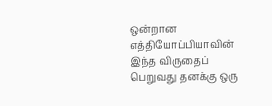ஒன்றான எத்தியோப்பியாவின் இந்த விருதைப் பெறுவது தனக்கு ஒரு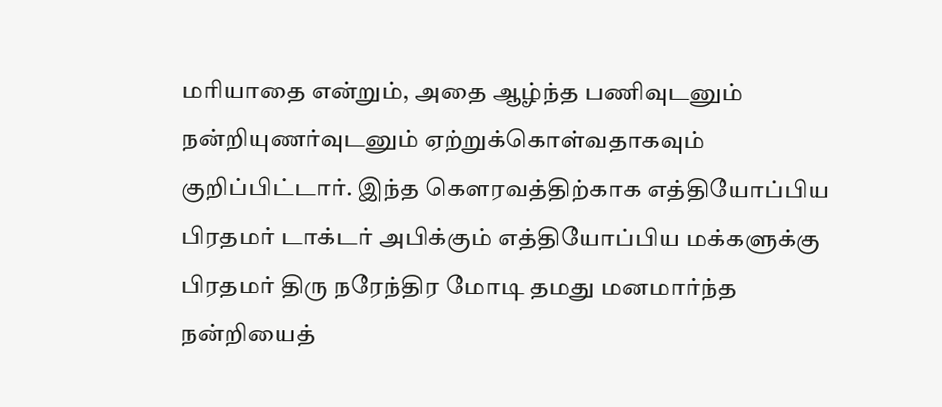மரியாதை என்றும், அதை ஆழ்ந்த பணிவுடனும் நன்றியுணர்வுடனும் ஏற்றுக்கொள்வதாகவும் குறிப்பிட்டார். இந்த கௌரவத்திற்காக எத்தியோப்பிய பிரதமர் டாக்டர் அபிக்கும் எத்தியோப்பிய மக்களுக்கு பிரதமர் திரு நரேந்திர மோடி தமது மனமார்ந்த நன்றியைத்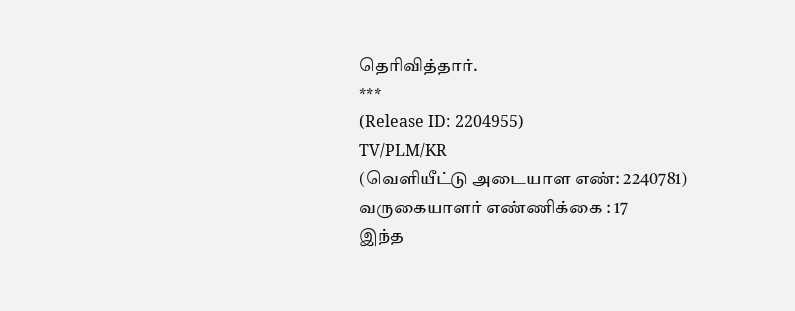தெரிவித்தார்.
***
(Release ID: 2204955)
TV/PLM/KR
(வெளியீட்டு அடையாள எண்: 2240781)
வருகையாளர் எண்ணிக்கை : 17
இந்த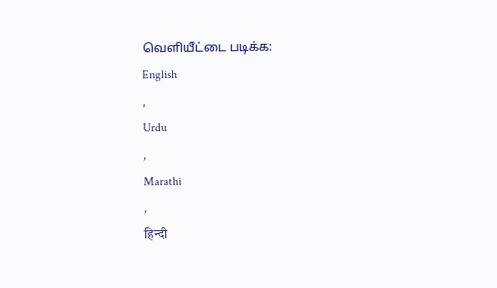வெளியீட்டை படிக்க:
English
,
Urdu
,
Marathi
,
हिन्दी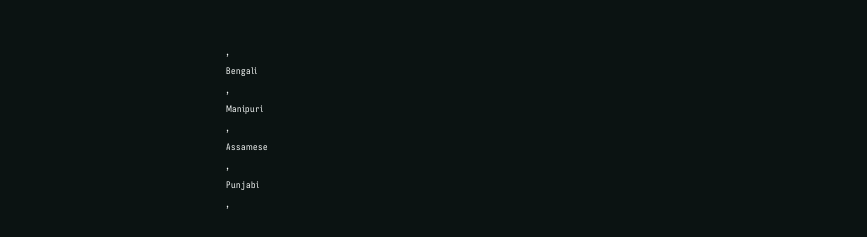,
Bengali
,
Manipuri
,
Assamese
,
Punjabi
,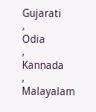Gujarati
,
Odia
,
Kannada
,
Malayalam